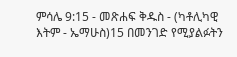ምሳሌ 9:15 - መጽሐፍ ቅዱስ - (ካቶሊካዊ እትም - ኤማሁስ)15 በመንገድ የሚያልፉትን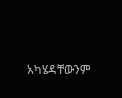አካሄዳቸውንም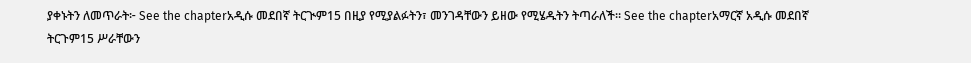ያቀኑትን ለመጥራት፦ See the chapterአዲሱ መደበኛ ትርጒም15 በዚያ የሚያልፉትን፣ መንገዳቸውን ይዘው የሚሄዱትን ትጣራለች። See the chapterአማርኛ አዲሱ መደበኛ ትርጉም15 ሥራቸውን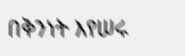በቅንነት እየሠሩ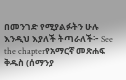በመንገድ የሚያልፉትን ሁሉ እንዲህ እያለች ትጣራለች፦ See the chapterየአማርኛ መጽሐፍ ቅዱስ (ሰማንያ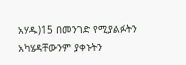አሃዱ)15 በመንገድ የሚያልፉትን አካሄዳቸውንም ያቀኑትን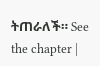ትጠራለች። See the chapter |